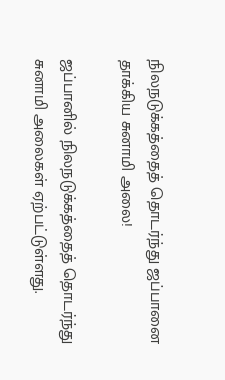நிலநடுக்கத்தைத் தொடர்ந்து ஜப்பானை தாக்கிய சுனாமி அலை!

ஜப்பானில் நிலநடுக்கத்தைத் தொடர்ந்து சுனாமி அலைகள் ஏற்பட்டுள்ளது.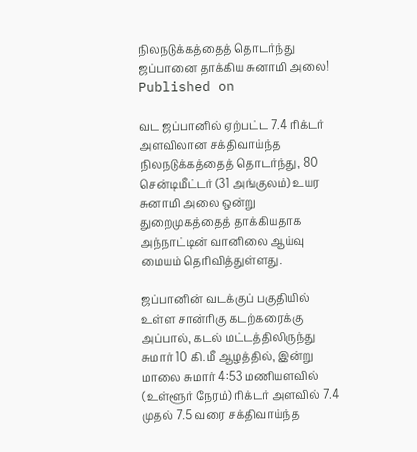நிலநடுக்கத்தைத் தொடர்ந்து ஜப்பானை தாக்கிய சுனாமி அலை!
Published on

வட ஜப்பானில் ஏற்பட்ட 7.4 ரிக்டர் அளவிலான சக்திவாய்ந்த நிலநடுக்கத்தைத் தொடர்ந்து, 80 சென்டிமீட்டர் (31 அங்குலம்) உயர சுனாமி அலை ஒன்று துறைமுகத்தைத் தாக்கியதாக அந்நாட்டின் வானிலை ஆய்வு மையம் தெரிவித்துள்ளது.

ஜப்பானின் வடக்குப் பகுதியில் உள்ள சான்ரிகு கடற்கரைக்கு அப்பால், கடல் மட்டத்திலிருந்து சுமார் 10 கி.மீ ஆழத்தில், இன்று மாலை சுமார் 4:53 மணியளவில் (உள்ளூர் நேரம்) ரிக்டர் அளவில் 7.4 முதல் 7.5 வரை சக்திவாய்ந்த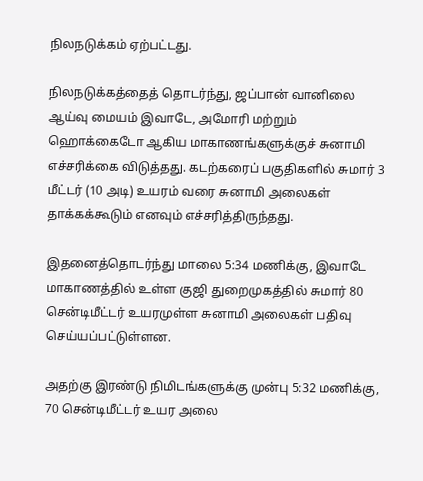நிலநடுக்கம் ஏற்பட்டது.

நிலநடுக்கத்தைத் தொடர்ந்து, ஜப்பான் வானிலை ஆய்வு மையம் இவாடே, அமோரி மற்றும் ஹொக்கைடோ ஆகிய மாகாணங்களுக்குச் சுனாமி எச்சரிக்கை விடுத்தது. கடற்கரைப் பகுதிகளில் சுமார் 3 மீட்டர் (10 அடி) உயரம் வரை சுனாமி அலைகள் தாக்கக்கூடும் எனவும் எச்சரித்திருந்தது.

இதனைத்தொடர்ந்து மாலை 5:34 மணிக்கு, இவாடே மாகாணத்தில் உள்ள குஜி துறைமுகத்தில் சுமார் 80 சென்டிமீட்டர் உயரமுள்ள சுனாமி அலைகள் பதிவு செய்யப்பட்டுள்ளன.

அதற்கு இரண்டு நிமிடங்களுக்கு முன்பு 5:32 மணிக்கு, 70 சென்டிமீட்டர் உயர அலை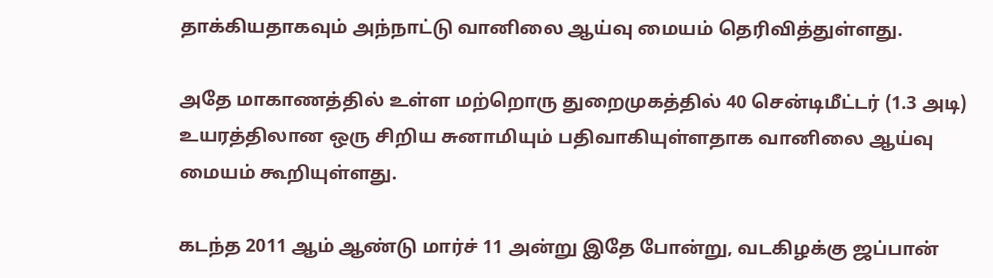தாக்கியதாகவும் அந்நாட்டு வானிலை ஆய்வு மையம் தெரிவித்துள்ளது.

அதே மாகாணத்தில் உள்ள மற்றொரு துறைமுகத்தில் 40 சென்டிமீட்டர் (1.3 அடி) உயரத்திலான ஒரு சிறிய சுனாமியும் பதிவாகியுள்ளதாக வானிலை ஆய்வு மையம் கூறியுள்ளது.

கடந்த 2011 ஆம் ஆண்டு மார்ச் 11 அன்று இதே போன்று, வடகிழக்கு ஜப்பான்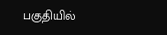பகுதியில்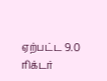ஏற்பட்ட 9.0 ரிக்டர்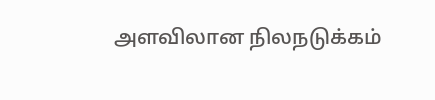அளவிலான நிலநடுக்கம்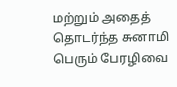மற்றும் அதைத் தொடர்ந்த சுனாமி பெரும் பேரழிவை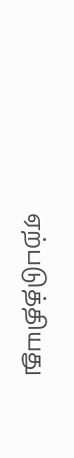ஏற்படுத்தியது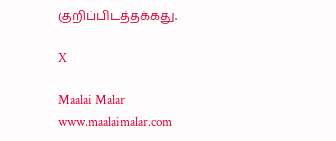குறிப்பிடத்தக்கது.

X

Maalai Malar
www.maalaimalar.com